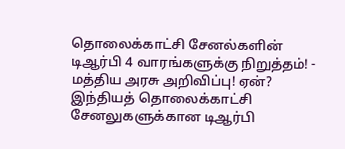தொலைக்காட்சி சேனல்களின் டிஆர்பி 4 வாரங்களுக்கு நிறுத்தம்! - மத்திய அரசு அறிவிப்பு! ஏன்?
இந்தியத் தொலைக்காட்சி சேனலுகளுக்கான டிஆர்பி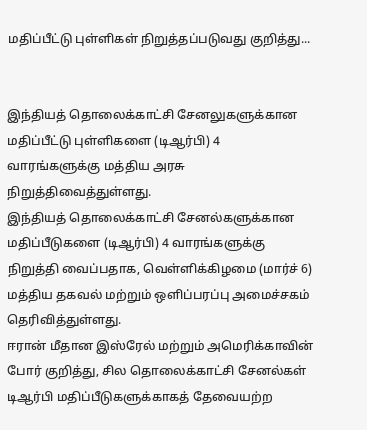மதிப்பீட்டு புள்ளிகள் நிறுத்தப்படுவது குறித்து...


இந்தியத் தொலைக்காட்சி சேனலுகளுக்கான மதிப்பீட்டு புள்ளிகளை (டிஆர்பி) 4 வாரங்களுக்கு மத்திய அரசு நிறுத்திவைத்துள்ளது.
இந்தியத் தொலைக்காட்சி சேனல்களுக்கான மதிப்பீடுகளை (டிஆர்பி) 4 வாரங்களுக்கு நிறுத்தி வைப்பதாக, வெள்ளிக்கிழமை (மார்ச் 6) மத்திய தகவல் மற்றும் ஒளிப்பரப்பு அமைச்சகம் தெரிவித்துள்ளது.
ஈரான் மீதான இஸ்ரேல் மற்றும் அமெரிக்காவின் போர் குறித்து, சில தொலைக்காட்சி சேனல்கள் டிஆர்பி மதிப்பீடுகளுக்காகத் தேவையற்ற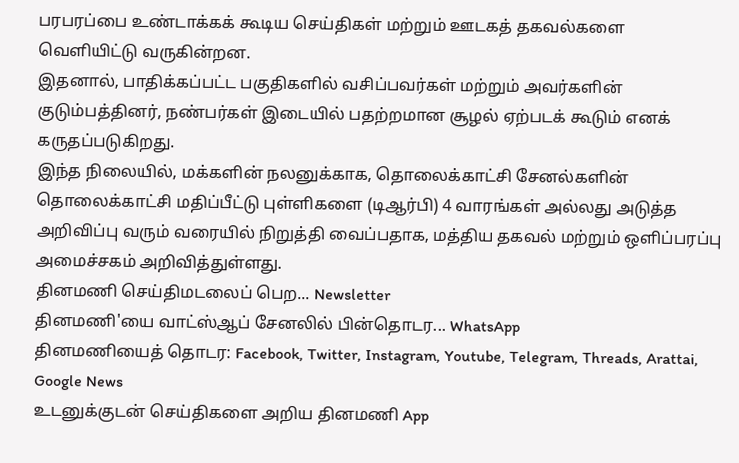பரபரப்பை உண்டாக்கக் கூடிய செய்திகள் மற்றும் ஊடகத் தகவல்களை வெளியிட்டு வருகின்றன.
இதனால், பாதிக்கப்பட்ட பகுதிகளில் வசிப்பவர்கள் மற்றும் அவர்களின் குடும்பத்தினர், நண்பர்கள் இடையில் பதற்றமான சூழல் ஏற்படக் கூடும் எனக் கருதப்படுகிறது.
இந்த நிலையில், மக்களின் நலனுக்காக, தொலைக்காட்சி சேனல்களின் தொலைக்காட்சி மதிப்பீட்டு புள்ளிகளை (டிஆர்பி) 4 வாரங்கள் அல்லது அடுத்த அறிவிப்பு வரும் வரையில் நிறுத்தி வைப்பதாக, மத்திய தகவல் மற்றும் ஒளிப்பரப்பு அமைச்சகம் அறிவித்துள்ளது.
தினமணி செய்திமடலைப் பெற... Newsletter
தினமணி'யை வாட்ஸ்ஆப் சேனலில் பின்தொடர... WhatsApp
தினமணியைத் தொடர: Facebook, Twitter, Instagram, Youtube, Telegram, Threads, Arattai, Google News
உடனுக்குடன் செய்திகளை அறிய தினமணி App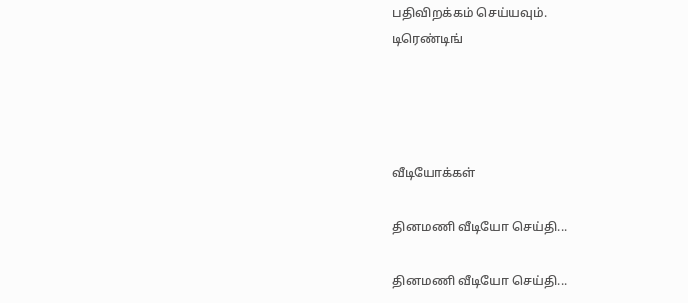பதிவிறக்கம் செய்யவும்.
டிரெண்டிங்




வீடியோக்கள்

தினமணி வீடியோ செய்தி...

தினமணி வீடியோ செய்தி...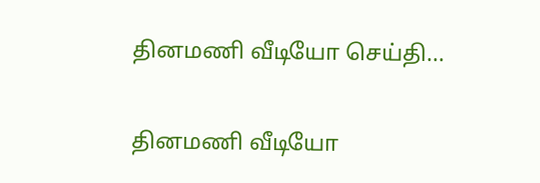தினமணி வீடியோ செய்தி...

தினமணி வீடியோ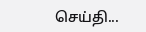செய்தி...